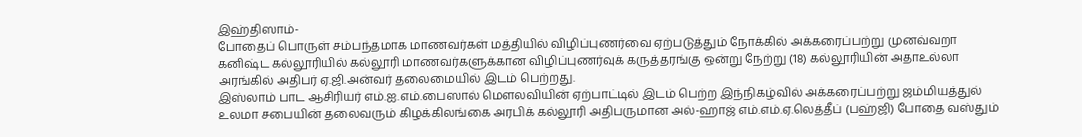இஹ்திஸாம்-
போதைப் பொருள் சம்பந்தமாக மாணவர்கள் மத்தியில் விழிப்புணர்வை ஏற்படுத்தும் நோக்கில் அக்கரைப்பற்று முனவ்வறா கனிஷ்ட கல்லூரியில் கல்லூரி மாணவர்களுக்கான விழிப்புணர்வுக் கருத்தரங்கு ஒன்று நேற்று (18) கல்லூரியின் அதாஉல்லா அரங்கில் அதிபர் ஏ.ஜி.அன்வர் தலைமையில் இடம் பெற்றது.
இஸ்லாம் பாட ஆசிரியர் எம்.ஐ.எம்.பைஸால் மௌலவியின் ஏற்பாட்டில் இடம் பெற்ற இந்நிகழ்வில் அக்கரைப்பற்று ஜம்மியத்துல் உலமா சபையின் தலைவரும் கிழக்கிலங்கை அரபிக் கல்லூரி அதிபருமான அல்-ஹாஜ் எம்.எம்.ஏ.லெத்தீப் (பஹ்ஜி) போதை வஸ்தும்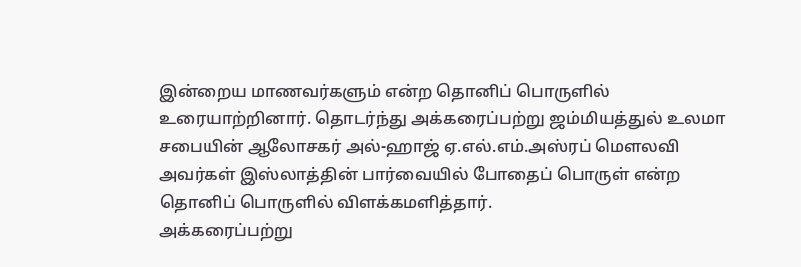இன்றைய மாணவர்களும் என்ற தொனிப் பொருளில் உரையாற்றினார். தொடர்ந்து அக்கரைப்பற்று ஜம்மியத்துல் உலமா சபையின் ஆலோசகர் அல்-ஹாஜ் ஏ.எல்.எம்.அஸ்ரப் மௌலவி அவர்கள் இஸ்லாத்தின் பார்வையில் போதைப் பொருள் என்ற தொனிப் பொருளில் விளக்கமளித்தார்.
அக்கரைப்பற்று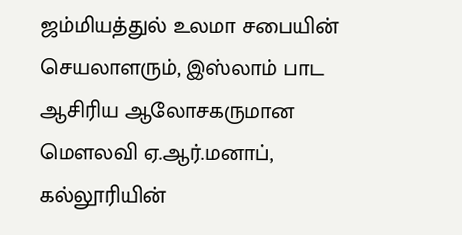ஜம்மியத்துல் உலமா சபையின் செயலாளரும், இஸ்லாம் பாட ஆசிரிய ஆலோசகருமான மௌலவி ஏ.ஆர்.மனாப், கல்லூரியின்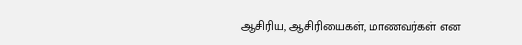ஆசிரிய, ஆசிரியைகள், மாணவர்கள் என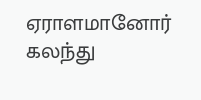ஏராளமானோர் கலந்து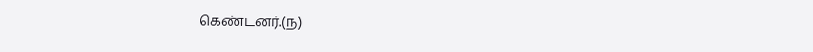கெண்டனர்.(ந)